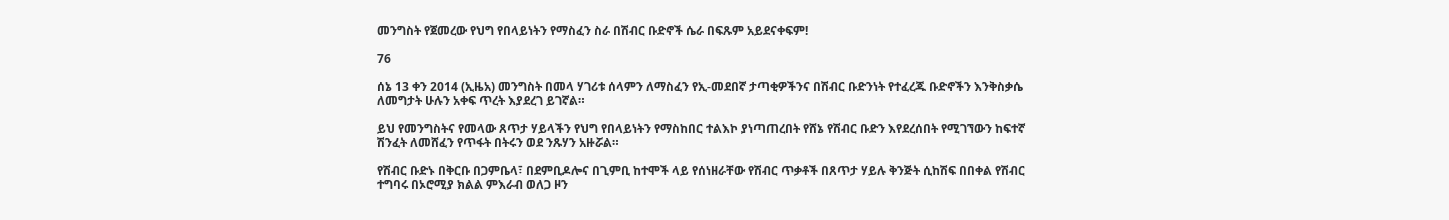መንግስት የጀመረው የህግ የበላይነትን የማስፈን ስራ በሽብር ቡድኖች ሴራ በፍጹም አይደናቀፍም!

76

ሰኔ 13 ቀን 2014 (ኢዜአ) መንግስት በመላ ሃገሪቱ ሰላምን ለማስፈን የኢ-መደበኛ ታጣቂዎችንና በሽብር ቡድንነት የተፈረጁ ቡድኖችን እንቅስቃሴ ለመግታት ሁሉን አቀፍ ጥረት እያደረገ ይገኛል።

ይህ የመንግስትና የመላው ጸጥታ ሃይላችን የህግ የበላይነትን የማስከበር ተልእኮ ያነጣጠረበት የሸኔ የሽብር ቡድን እየደረሰበት የሚገኘውን ከፍተኛ ሽንፈት ለመሸፈን የጥፋት በትሩን ወደ ንጹሃን አዙሯል።

የሽብር ቡድኑ በቅርቡ በጋምቤላ፣ በደምቢዶሎና በጊምቢ ከተሞች ላይ የሰነዘራቸው የሽብር ጥቃቶች በጸጥታ ሃይሉ ቅንጅት ሲከሽፍ በበቀል የሽብር ተግባሩ በኦሮሚያ ክልል ምእራብ ወለጋ ዞን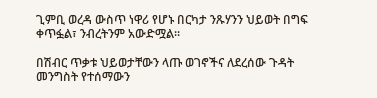ጊምቢ ወረዳ ውስጥ ነዋሪ የሆኑ በርካታ ንጹሃንን ህይወት በግፍ ቀጥፏል፣ ንብረትንም አውድሟል።

በሽብር ጥቃቱ ህይወታቸውን ላጡ ወገኖችና ለደረሰው ጉዳት መንግስት የተሰማውን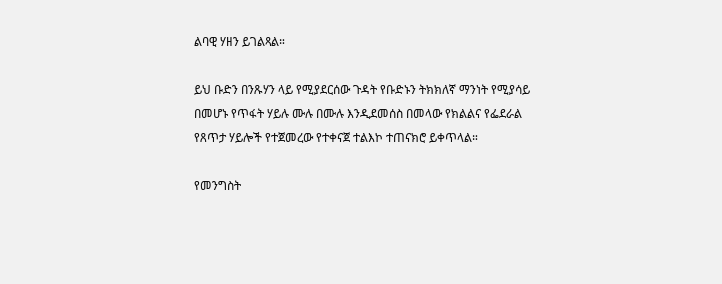ልባዊ ሃዘን ይገልጻል።

ይህ ቡድን በንጹሃን ላይ የሚያደርሰው ጉዳት የቡድኑን ትክክለኛ ማንነት የሚያሳይ በመሆኑ የጥፋት ሃይሉ ሙሉ በሙሉ እንዲደመሰስ በመላው የክልልና የፌደራል የጸጥታ ሃይሎች የተጀመረው የተቀናጀ ተልእኮ ተጠናክሮ ይቀጥላል።

የመንግስት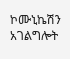ኮሙኒኬሽን አገልግሎት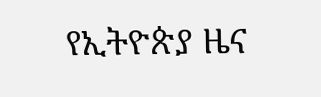የኢትዮጵያ ዜና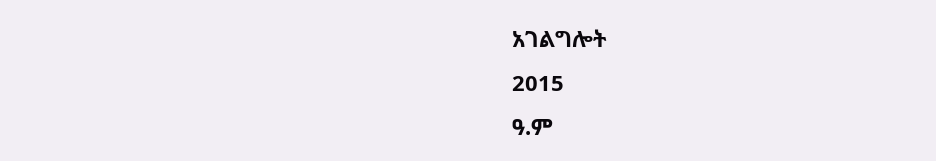አገልግሎት
2015
ዓ.ም